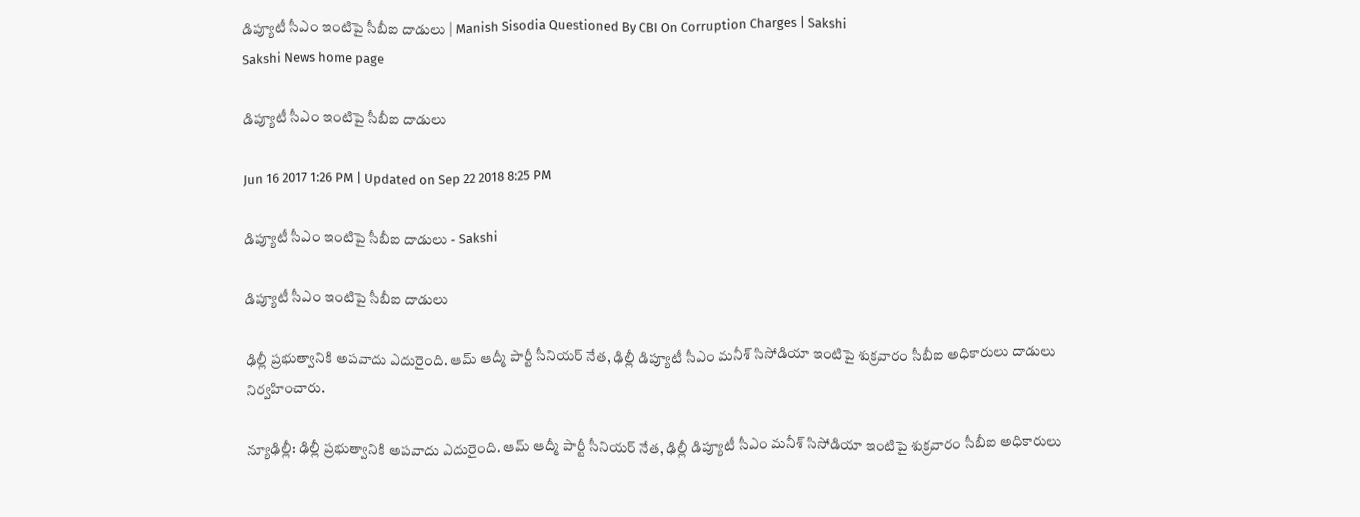డిప్యూటీ సీఎం ఇంటిపై సీబీఐ దాడులు | Manish Sisodia Questioned By CBI On Corruption Charges | Sakshi
Sakshi News home page

డిప్యూటీ సీఎం ఇంటిపై సీబీఐ దాడులు

Jun 16 2017 1:26 PM | Updated on Sep 22 2018 8:25 PM

డిప్యూటీ సీఎం ఇంటిపై సీబీఐ దాడులు - Sakshi

డిప్యూటీ సీఎం ఇంటిపై సీబీఐ దాడులు

ఢిల్లీ ప్రభుత్వానికి అపవాదు ఎదురైంది. ఆమ్‌ ఆద్మీ పార్టీ సీనియర్‌ నేత, ఢిల్లీ డిప్యూటీ సీఎం మనీశ్‌ సిసోడియా ఇంటిపై శుక్రవారం సీబీఐ అధికారులు దాడులు నిర్వహించారు.

న్యూఢిల్లీ: ఢిల్లీ ప్రభుత్వానికి అపవాదు ఎదురైంది. ఆమ్‌ ఆద్మీ పార్టీ సీనియర్‌ నేత, ఢిల్లీ డిప్యూటీ సీఎం మనీశ్‌ సిసోడియా ఇంటిపై శుక్రవారం సీబీఐ అధికారులు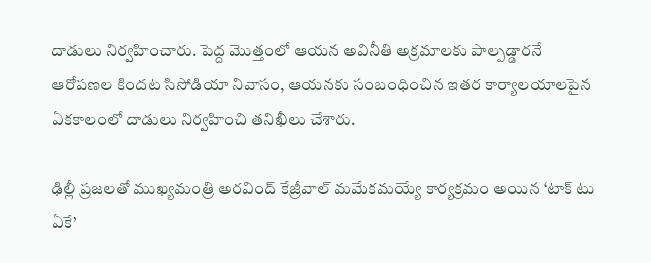దాడులు నిర్వహించారు. పెద్ద మొత్తంలో ఆయన అవినీతి అక్రమాలకు పాల్పడ్డారనే ఆరోపణల కిందట సిసోడియా నివాసం, ఆయనకు సంబంధించిన ఇతర కార్యాలయాలపైన ఏకకాలంలో దాడులు నిర్వహించి తనిఖీలు చేశారు.

ఢిల్లీ ప్రజలతో ముఖ్యమంత్రి అరవింద్‌ కేజ్రీవాల్‌ మమేకమయ్యే కార్యక్రమం అయిన ‘టాక్‌ టు ఏకే’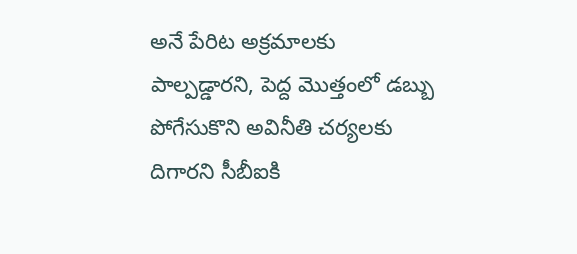అనే పేరిట అక్రమాలకు పాల్పడ్డారని, పెద్ద మొత్తంలో డబ్బు పోగేసుకొని అవినీతి చర్యలకు దిగారని సీబీఐకి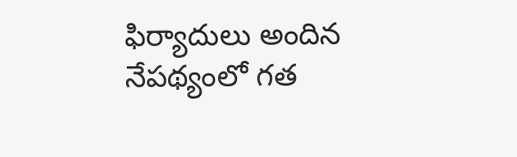ఫిర్యాదులు అందిన నేపథ్యంలో గత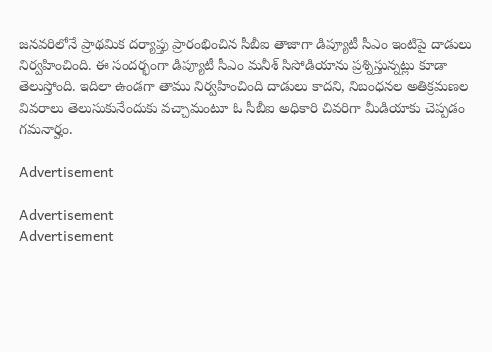జనవరిలోనే ప్రాథమిక దర్యాప్తు ప్రారంభించిన సీబీఐ తాజాగా డిప్యూటీ సీఎం ఇంటిపై దాడులు నిర్వహించింది. ఈ సందర్భంగా డిప్యూటీ సీఎం మనీశ్‌ సిసోడియాను ప్రశ్నిస్తున్నట్లు కూడా తెలుస్తోంది. ఇదిలా ఉండగా తాము నిర్వహించింది దాడులు కాదని, నిబంధనల అతిక్రమణల వివరాలు తెలుసుకునేందుకు వచ్చామంటూ ఓ సీబీఐ అధికారి చివరిగా మీడియాకు చెప్పడం గమనార్హం.

Advertisement

Advertisement
Advertisement